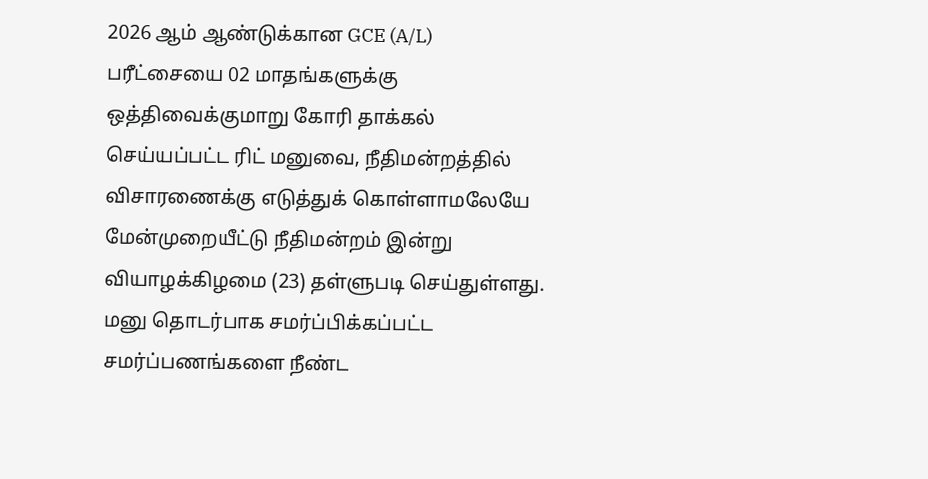2026 ஆம் ஆண்டுக்கான GCE (A/L) பரீட்சையை 02 மாதங்களுக்கு ஒத்திவைக்குமாறு கோரி தாக்கல் செய்யப்பட்ட ரிட் மனுவை, நீதிமன்றத்தில் விசாரணைக்கு எடுத்துக் கொள்ளாமலேயே மேன்முறையீட்டு நீதிமன்றம் இன்று வியாழக்கிழமை (23) தள்ளுபடி செய்துள்ளது.
மனு தொடர்பாக சமர்ப்பிக்கப்பட்ட சமர்ப்பணங்களை நீண்ட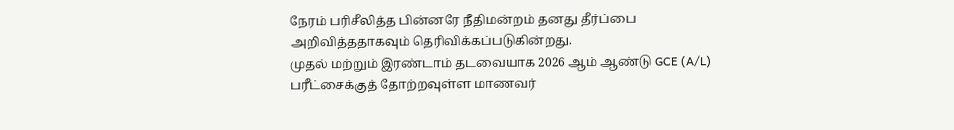நேரம் பரிசீலித்த பின்னரே நீதிமன்றம் தனது தீர்ப்பை அறிவித்ததாகவும் தெரிவிக்கப்படுகின்றது.
முதல் மற்றும் இரண்டாம் தடவையாக 2026 ஆம் ஆண்டு GCE (A/L) பரீட்சைக்குத் தோற்றவுள்ள மாணவர்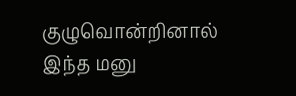குழுவொன்றினால் இந்த மனு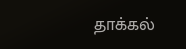தாக்கல்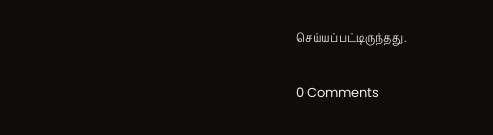செய்யப்பட்டிருந்தது.

0 Comments